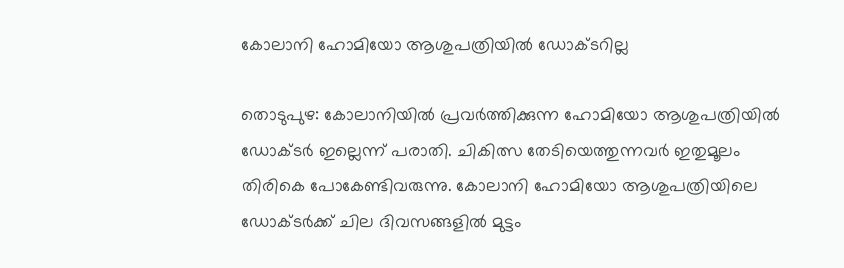കോലാനി ഹോമിയോ ആശുപത്രിയിൽ ഡോക്ടറില്ല

തൊടുപുഴ: കോലാനിയിൽ പ്രവർത്തിക്കുന്ന ഹോമിയോ ആശുപത്രിയിൽ ഡോക്ടർ ഇല്ലെന്ന് പരാതി. ചികിത്സ തേടിയെത്തുന്നവർ ഇതുമൂലം തിരികെ പോകേണ്ടിവരുന്നു. കോലാനി ഹോമിയോ ആശുപത്രിയിലെ ഡോക്ടർക്ക് ചില ദിവസങ്ങളിൽ മുട്ടം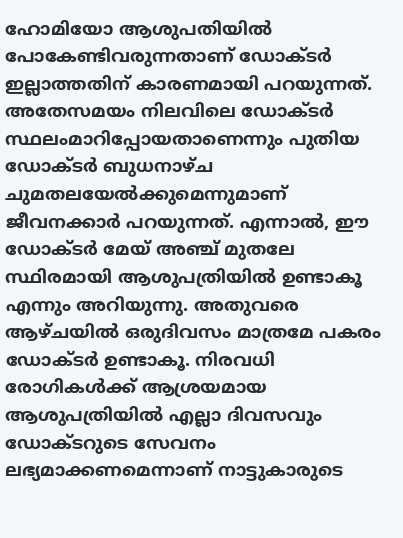ഹോമിയോ ആശുപതിയിൽ പോകേണ്ടിവരുന്നതാണ് ഡോക്ടർ ഇല്ലാത്തതിന് കാരണമായി പറയുന്നത്. അതേസമയം നിലവിലെ ഡോക്ടർ സ്ഥലംമാറിപ്പോയതാണെന്നും പുതിയ ഡോക്ടർ ബുധനാഴ്ച ചുമതലയേൽക്കുമെന്നുമാണ് ജീവനക്കാർ പറയുന്നത്. എന്നാൽ, ഈ ഡോക്ടർ മേയ് അഞ്ച് മുതലേ സ്ഥിരമായി ആശുപത്രിയിൽ ഉണ്ടാകൂ എന്നും അറിയുന്നു. അതുവരെ ആഴ്ചയിൽ ഒരുദിവസം മാത്രമേ പകരം ഡോക്ടർ ഉണ്ടാകൂ. നിരവധി രോഗികൾക്ക് ആശ്രയമായ ആശുപത്രിയിൽ എല്ലാ ദിവസവും ഡോക്ടറുടെ സേവനം ലഭ്യമാക്കണമെന്നാണ് നാട്ടുകാരുടെ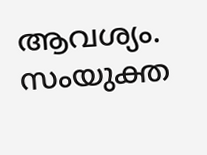ആവശ്യം. സംയുക്ത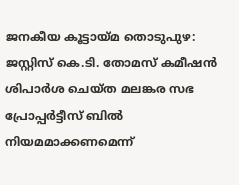ജനകീയ കൂട്ടായ്മ തൊടുപുഴ: ജസ്റ്റിസ് കെ.ടി. തോമസ് കമീഷൻ ശിപാർശ ചെയ്ത മലങ്കര സഭ പ്രോപ്പർട്ടീസ് ബിൽ നിയമമാക്കണമെന്ന്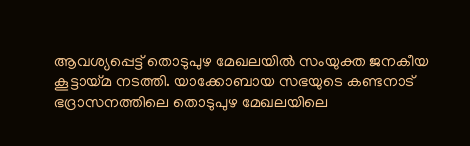ആവശ്യപ്പെട്ട് തൊടുപുഴ മേഖലയിൽ സംയുക്ത ജനകീയ കൂട്ടായ്മ നടത്തി. യാക്കോബായ സഭയുടെ കണ്ടനാട് ഭദ്രാസനത്തിലെ തൊടുപുഴ മേഖലയിലെ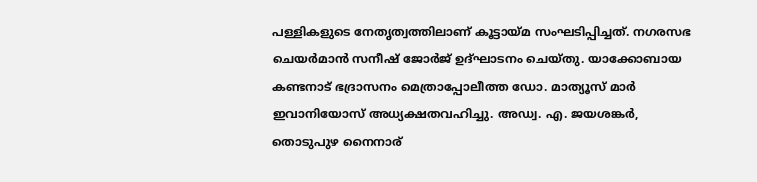പള്ളികളുടെ നേതൃത്വത്തിലാണ് കൂട്ടായ്മ സംഘടിപ്പിച്ചത്. നഗരസഭ ചെയർമാൻ സനീഷ് ജോർജ് ഉദ്ഘാടനം ചെയ്തു. യാക്കോബായ കണ്ടനാട് ഭദ്രാസനം മെത്രാപ്പോലീത്ത ഡോ. മാത്യൂസ് മാർ ഇവാനിയോസ് അധ്യക്ഷതവഹിച്ചു. അഡ്വ. എ. ജയശങ്കർ, തൊടുപുഴ നൈനാര്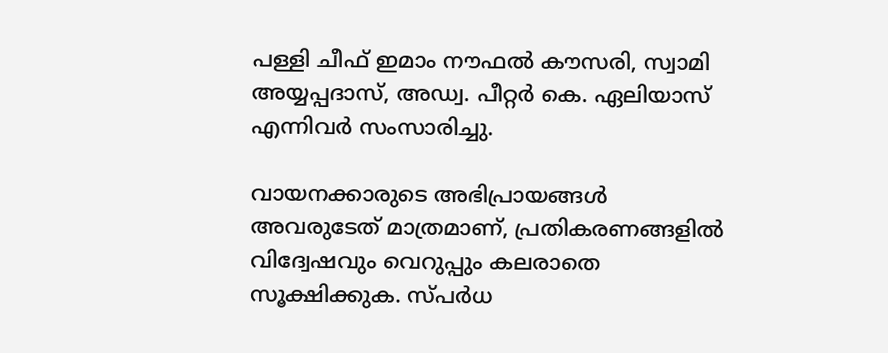പള്ളി ചീഫ് ഇമാം നൗഫൽ കൗസരി, സ്വാമി അയ്യപ്പദാസ്, അഡ്വ. പീറ്റർ കെ. ഏലിയാസ് എന്നിവർ സംസാരിച്ചു.

വായനക്കാരുടെ അഭിപ്രായങ്ങള്‍ അവരുടേത് മാത്രമാണ്, പ്രതികരണങ്ങളിൽ വിദ്വേഷവും വെറുപ്പും കലരാതെ സൂക്ഷിക്കുക. സ്പർധ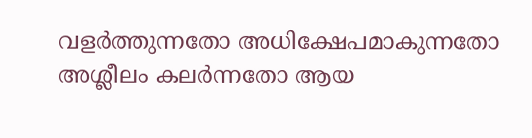വളർത്തുന്നതോ അധിക്ഷേപമാകുന്നതോ അശ്ലീലം കലർന്നതോ ആയ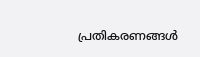പ്രതികരണങ്ങൾ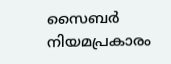സൈബർ നിയമപ്രകാരം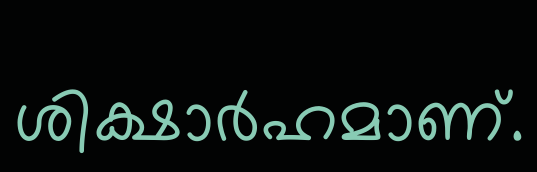ശിക്ഷാർഹമാണ്.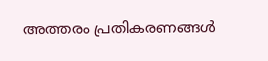അത്തരം പ്രതികരണങ്ങൾ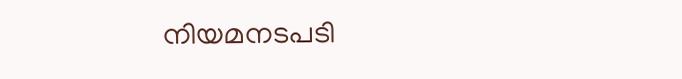നിയമനടപടി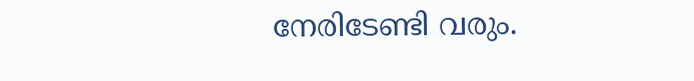നേരിടേണ്ടി വരും.